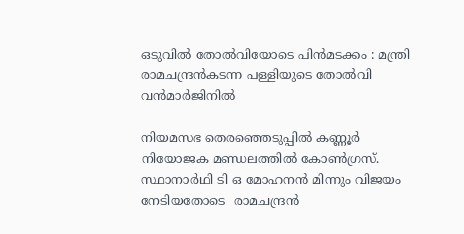ഒടുവിൽ തോൽവിയോടെ പിൻമടക്കം : മന്ത്രി രാമചന്ദ്രൻകടന്ന പള്ളിയുടെ തോൽവി വൻമാർജിനിൽ

നിയമസഭ തെരഞ്ഞെടുപ്പില്‍ കണ്ണൂർ നിയോജക മണ്ഡലത്തിൽ കോണ്‍ഗ്രസ്. സ്ഥാനാര്‍ഥി ടി ഒ മോഹനൻ മിന്നും വിജയം നേടിയതോടെ  രാമചന്ദ്രൻ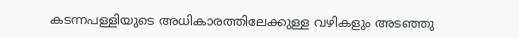കടന്നപള്ളിയുടെ അധികാരത്തിലേക്കുള്ള വഴികളും അടഞ്ഞു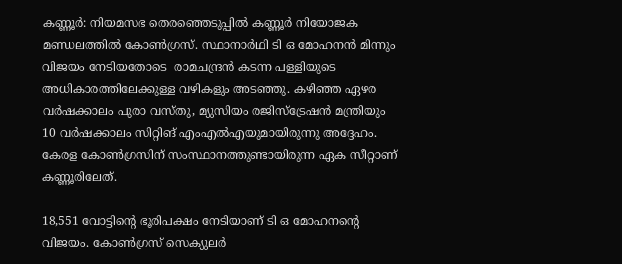കണ്ണൂർ: നിയമസഭ തെരഞ്ഞെടുപ്പില്‍ കണ്ണൂർ നിയോജക മണ്ഡലത്തിൽ കോണ്‍ഗ്രസ്. സ്ഥാനാര്‍ഥി ടി ഒ മോഹനൻ മിന്നും വിജയം നേടിയതോടെ  രാമചന്ദ്രൻ കടന്ന പള്ളിയുടെ അധികാരത്തിലേക്കുള്ള വഴികളും അടഞ്ഞു. കഴിഞ്ഞ ഏഴര വർഷക്കാലം പുരാ വസ്തു, മ്യുസിയം രജിസ്ട്രേഷൻ മന്ത്രിയും 10 വർഷക്കാലം സിറ്റിങ് എംഎൽഎയുമായിരുന്നു അദ്ദേഹം. കേരള കോൺഗ്രസിന് സംസ്ഥാനത്തുണ്ടായിരുന്ന ഏക സീറ്റാണ് കണ്ണൂരിലേത്.

18,551 വോട്ടിന്‍റെ ഭൂരിപക്ഷം നേടിയാണ് ടി ഒ മോഹനന്‍റെ വിജയം. കോണ്‍ഗ്രസ് സെക്യുലർ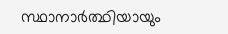സ്ഥാനാർത്ഥിയായും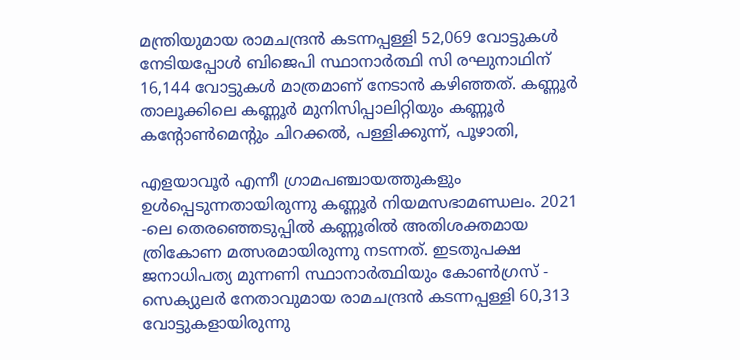മന്ത്രിയുമായ രാമചന്ദ്രൻ കടന്നപ്പള്ളി 52,069 വോട്ടുകൾ നേടിയപ്പോൾ ബിജെപി സ്ഥാനാർത്ഥി സി രഘുനാഥിന് 16,144 വോട്ടുകൾ മാത്രമാണ് നേടാൻ കഴിഞ്ഞത്. കണ്ണൂർ താലൂക്കിലെ കണ്ണൂർ മുനിസിപ്പാലിറ്റിയും കണ്ണൂർ കന്‍റോൺമെന്‍റും ചിറക്കൽ, പള്ളിക്കുന്ന്, പൂഴാതി,

എളയാവൂർ എന്നീ ഗ്രാമപഞ്ചായത്തുകളും ഉൾപ്പെടുന്നതായിരുന്നു കണ്ണൂർ നിയമസഭാമണ്ഡലം. 2021 -ലെ തെരഞ്ഞെടുപ്പിൽ കണ്ണൂരിൽ അതിശക്തമായ ത്രികോണ മത്സരമായിരുന്നു നടന്നത്. ഇടതുപക്ഷ ജനാധിപത്യ മുന്നണി സ്ഥാനാർത്ഥിയും കോൺഗ്രസ് - സെക്യുലർ നേതാവുമായ രാമചന്ദ്രൻ കടന്നപ്പള്ളി 60,313 വോട്ടുകളായിരുന്നു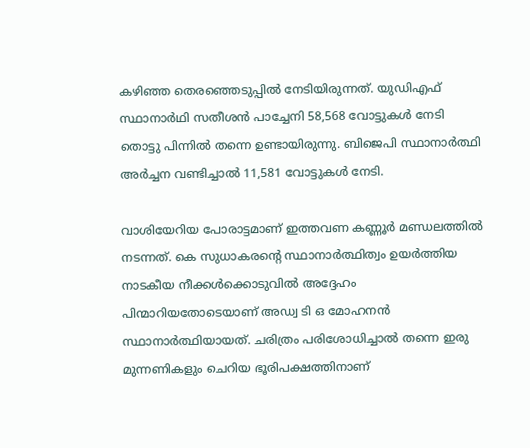കഴിഞ്ഞ തെരഞ്ഞെടുപ്പിൽ നേടിയിരുന്നത്. യുഡിഎഫ് സ്ഥാനാർഥി സതീശൻ പാച്ചേനി 58,568 വോട്ടുകൾ നേടി തൊട്ടു പിന്നിൽ തന്നെ ഉണ്ടായിരുന്നു. ബിജെപി സ്ഥാനാർത്ഥി അർച്ചന വണ്ടിച്ചാൽ 11,581 വോട്ടുകൾ നേടി.

വാശിയേറിയ പോരാട്ടമാണ് ഇത്തവണ കണ്ണൂർ മണ്ഡലത്തിൽ നടന്നത്. കെ സുധാകരന്‍റെ സ്ഥാനാർത്ഥിത്വം ഉയർത്തിയ നാടകീയ നീക്കൾക്കൊടുവിൽ അദ്ദേഹം പിന്മാറിയതോടെയാണ് അഡ്വ ടി ഒ മോഹനൻ സ്ഥാനാർത്ഥിയായത്. ചരിത്രം പരിശോധിച്ചാൽ തന്നെ ഇരു മുന്നണികളും ചെറിയ ഭൂരിപക്ഷത്തിനാണ്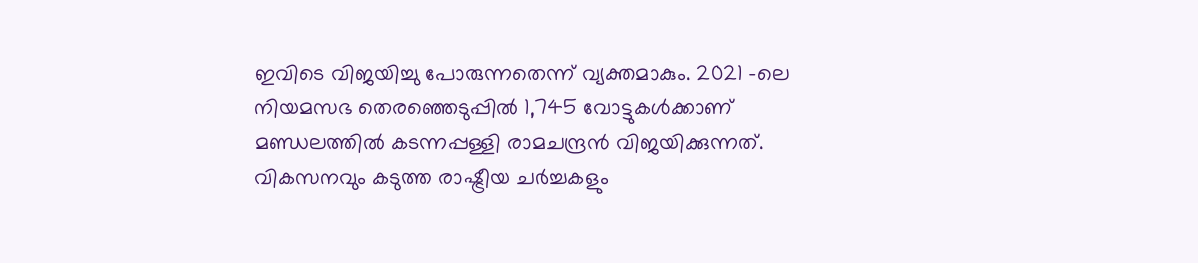ഇവിടെ വിജയിച്ചു പോരുന്നതെന്ന് വ്യക്തമാകും. 2021 -ലെ നിയമസഭ തെരഞ്ഞെടുപ്പിൽ 1,745 വോട്ടുകൾക്കാണ് മണ്ഡലത്തിൽ കടന്നപ്പള്ളി രാമചന്ദ്രൻ വിജയിക്കുന്നത്. വികസനവും കടുത്ത രാഷ്ട്രീയ ചർച്ചകളും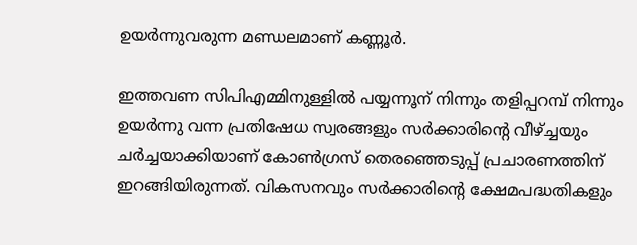ഉയർന്നുവരുന്ന മണ്ഡലമാണ് കണ്ണൂർ.

ഇത്തവണ സിപിഎമ്മിനുള്ളിൽ പയ്യന്നൂന് നിന്നും തളിപ്പറമ്പ് നിന്നും ഉയർന്നു വന്ന പ്രതിഷേധ സ്വരങ്ങളും സർക്കാരിന്‍റെ വീഴ്ച്ചയും ചർച്ചയാക്കിയാണ് കോൺഗ്രസ് തെരഞ്ഞെടുപ്പ് പ്രചാരണത്തിന് ഇറങ്ങിയിരുന്നത്. വികസനവും സർക്കാരിന്‍റെ ക്ഷേമപദ്ധതികളും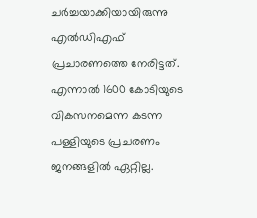ചർച്ചയാക്കിയായിരുന്നു എൽഡിഎഫ് പ്രചാരണത്തെ നേരിട്ടത്. എന്നാൽ 1600 കോടിയുടെ വികസനമെന്ന കടന്ന പള്ളിയുടെ പ്രചരണം ജനങ്ങളിൽ ഏറ്റില്ല.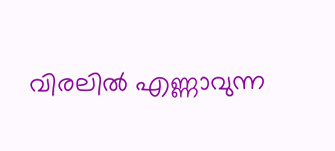വിരലിൽ എണ്ണാവുന്ന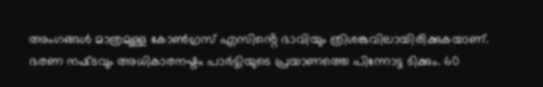അംഗങ്ങൾ മാത്രമുള്ള കോൺഗ്രസ് എസിൻ്റെ ഭാവിയും ത്രിശങ്കുവിലായിരിക്കുകയാണ്. ഭരണ നഷ്‌ടവും അധികാരനഷ്ടം പാർട്ടിയുടെ പ്രയാണത്തെ പിന്നോട്ട ടിക്കും. 60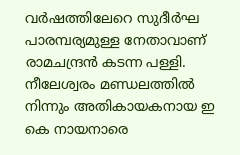വർഷത്തിലേറെ സുദീർഘ പാരമ്പര്യമുള്ള നേതാവാണ് രാമചന്ദ്രൻ കടന്ന പള്ളി. നീലേശ്വരം മണ്ഡലത്തിൽ നിന്നും അതികായകനായ ഇ കെ നായനാരെ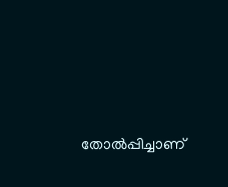തോൽപ്പിച്ചാണ്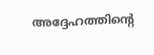അദ്ദേഹത്തിൻ്റെ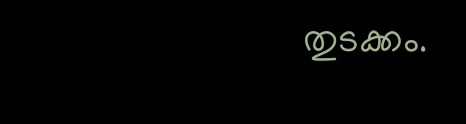തുടക്കം.